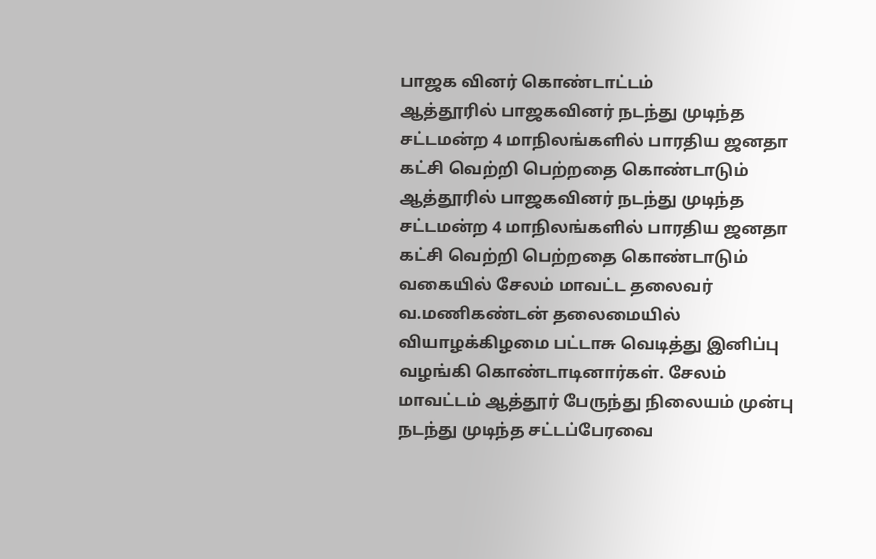பாஜக வினர் கொண்டாட்டம்
ஆத்தூரில் பாஜகவினர் நடந்து முடிந்த சட்டமன்ற 4 மாநிலங்களில் பாரதிய ஜனதா கட்சி வெற்றி பெற்றதை கொண்டாடும்
ஆத்தூரில் பாஜகவினர் நடந்து முடிந்த சட்டமன்ற 4 மாநிலங்களில் பாரதிய ஜனதா கட்சி வெற்றி பெற்றதை கொண்டாடும் வகையில் சேலம் மாவட்ட தலைவர் வ.மணிகண்டன் தலைமையில் வியாழக்கிழமை பட்டாசு வெடித்து இனிப்பு வழங்கி கொண்டாடினார்கள். சேலம் மாவட்டம் ஆத்தூர் பேருந்து நிலையம் முன்பு நடந்து முடிந்த சட்டப்பேரவை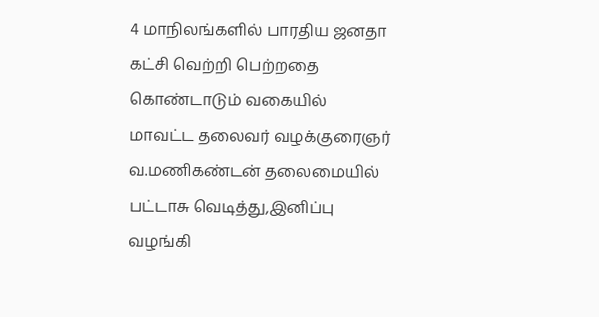4 மாநிலங்களில் பாரதிய ஜனதா கட்சி வெற்றி பெற்றதை கொண்டாடும் வகையில் மாவட்ட தலைவர் வழக்குரைஞர் வ.மணிகண்டன் தலைமையில் பட்டாசு வெடித்து,இனிப்பு வழங்கி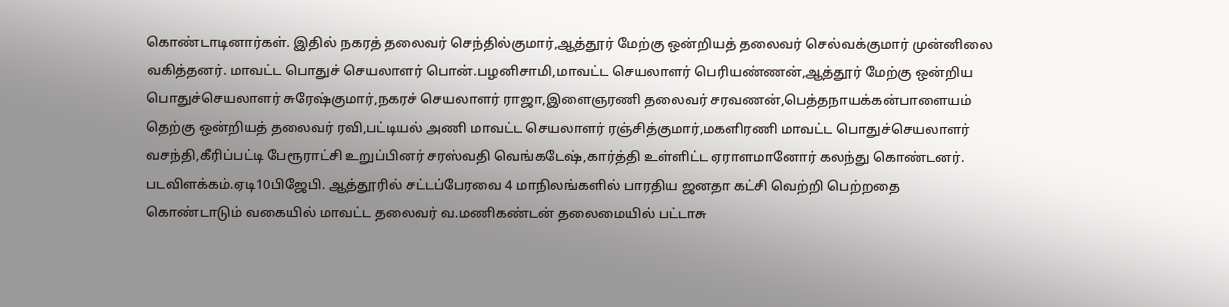கொண்டாடினார்கள். இதில் நகரத் தலைவர் செந்தில்குமார்,ஆத்தூர் மேற்கு ஒன்றியத் தலைவர் செல்வக்குமார் முன்னிலை வகித்தனர். மாவட்ட பொதுச் செயலாளர் பொன்.பழனிசாமி,மாவட்ட செயலாளர் பெரியண்ணன்,ஆத்தூர் மேற்கு ஒன்றிய பொதுச்செயலாளர் சுரேஷ்குமார்,நகரச் செயலாளர் ராஜா,இளைஞரணி தலைவர் சரவணன்,பெத்தநாயக்கன்பாளையம் தெற்கு ஒன்றியத் தலைவர் ரவி,பட்டியல் அணி மாவட்ட செயலாளர் ரஞ்சித்குமார்,மகளிரணி மாவட்ட பொதுச்செயலாளர் வசந்தி,கீரிப்பட்டி பேரூராட்சி உறுப்பினர் சரஸ்வதி வெங்கடேஷ்,கார்த்தி உள்ளிட்ட ஏராளமானோர் கலந்து கொண்டனர். படவிளக்கம்.ஏடி10பிஜேபி. ஆத்தூரில் சட்டப்பேரவை 4 மாநிலங்களில் பாரதிய ஜனதா கட்சி வெற்றி பெற்றதை கொண்டாடும் வகையில் மாவட்ட தலைவர் வ.மணிகண்டன் தலைமையில் பட்டாசு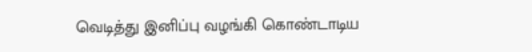வெடித்து இனிப்பு வழங்கி கொண்டாடிய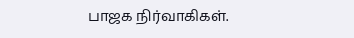பாஜக நிர்வாகிகள்.